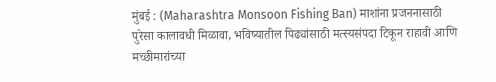मुंबई : (Maharashtra Monsoon Fishing Ban) माशांना प्रजननासाठी पुरेसा कालावधी मिळावा, भविष्यातील पिढ्यांसाठी मत्स्यसंपदा टिकून राहावी आणि मच्छीमारांच्या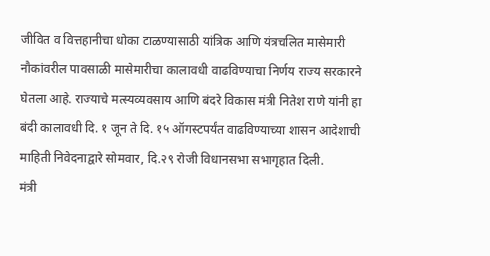जीवित व वित्तहानीचा धोका टाळण्यासाठी यांत्रिक आणि यंत्रचलित मासेमारी नौकांवरील पावसाळी मासेमारीचा कालावधी वाढविण्याचा निर्णय राज्य सरकारने घेतला आहे. राज्याचे मत्स्यव्यवसाय आणि बंदरे विकास मंत्री नितेश राणे यांनी हा बंदी कालावधी दि. १ जून ते दि. १५ ऑगस्टपर्यंत वाढविण्याच्या शासन आदेशाची माहिती निवेदनाद्वारे सोमवार, दि.२९ रोजी विधानसभा सभागृहात दिली.
मंत्री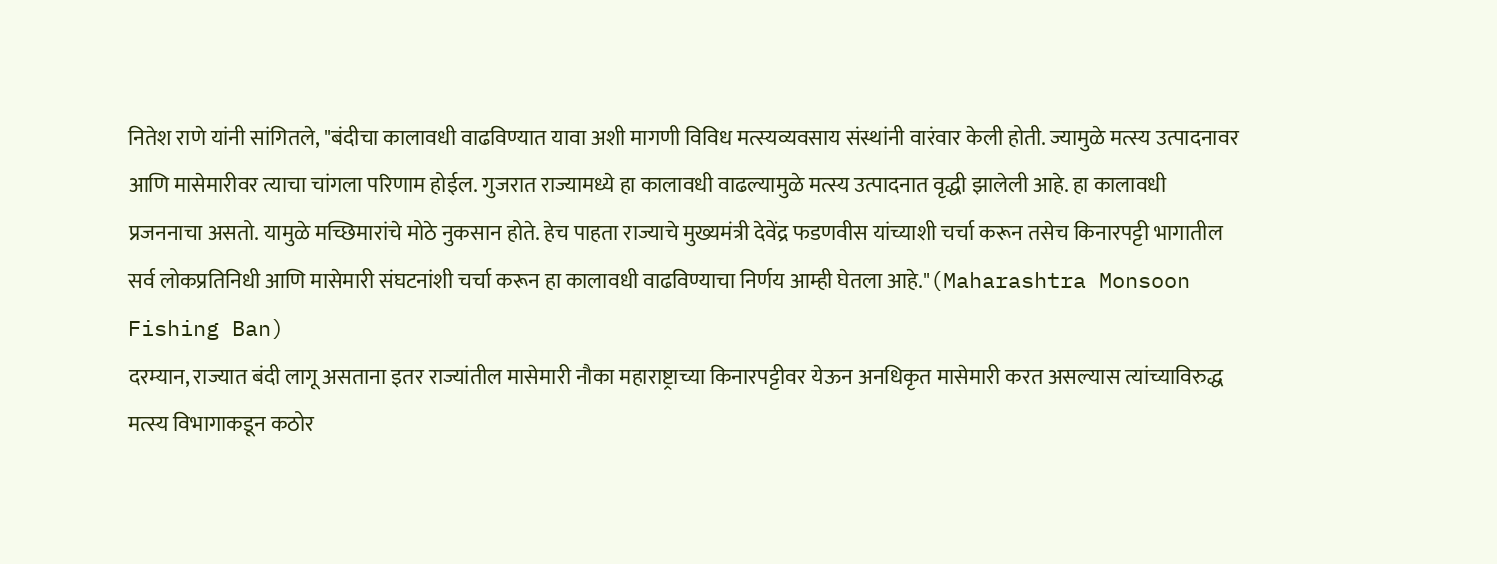नितेश राणे यांनी सांगितले, "बंदीचा कालावधी वाढविण्यात यावा अशी मागणी विविध मत्स्यव्यवसाय संस्थांनी वारंवार केली होती. ज्यामुळे मत्स्य उत्पादनावर आणि मासेमारीवर त्याचा चांगला परिणाम होईल. गुजरात राज्यामध्ये हा कालावधी वाढल्यामुळे मत्स्य उत्पादनात वृद्धी झालेली आहे. हा कालावधी प्रजननाचा असतो. यामुळे मच्छिमारांचे मोठे नुकसान होते. हेच पाहता राज्याचे मुख्यमंत्री देवेंद्र फडणवीस यांच्याशी चर्चा करून तसेच किनारपट्टी भागातील सर्व लोकप्रतिनिधी आणि मासेमारी संघटनांशी चर्चा करून हा कालावधी वाढविण्याचा निर्णय आम्ही घेतला आहे."(Maharashtra Monsoon Fishing Ban)
दरम्यान, राज्यात बंदी लागू असताना इतर राज्यांतील मासेमारी नौका महाराष्ट्राच्या किनारपट्टीवर येऊन अनधिकृत मासेमारी करत असल्यास त्यांच्याविरुद्ध मत्स्य विभागाकडून कठोर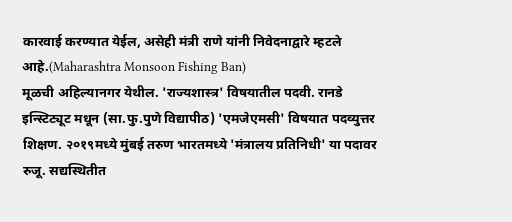कारवाई करण्यात येईल, असेही मंत्री राणे यांनी निवेदनाद्वारे म्हटले आहे.(Maharashtra Monsoon Fishing Ban)
मूळची अहिल्यानगर येथील. 'राज्यशास्त्र' विषयातील पदवी. रानडे इन्स्टिट्यूट मधून (सा.फु.पुणे विद्यापीठ) 'एमजेएमसी' विषयात पदव्युत्तर शिक्षण. २०१९मध्ये मुंबई तरुण भारतमध्ये 'मंत्रालय प्रतिनिधी' या पदावर रुजू. सद्यस्थितीत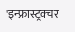'इन्फ्रास्ट्रक्चर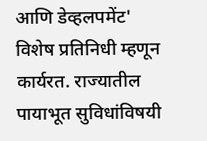आणि डेव्हलपमेंट' विशेष प्रतिनिधी म्हणून कार्यरत. राज्यातील पायाभूत सुविधांविषयी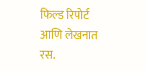फिल्ड रिपोर्ट आणि लेखनात रस.